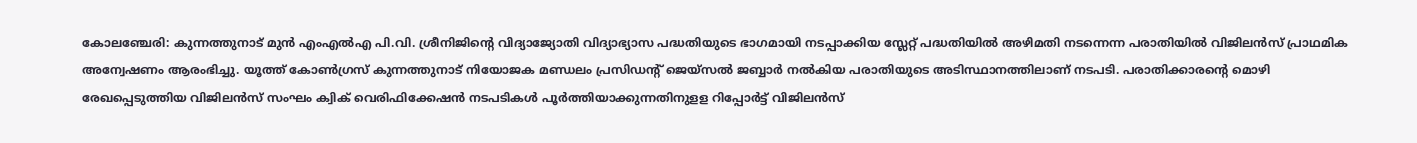കോലഞ്ചേരി: കുന്നത്തുനാട് മുൻ എംഎൽഎ പി.വി. ശ്രീനിജിന്റെ വിദ്യാജ്യോതി വിദ്യാഭ്യാസ പദ്ധതിയുടെ ഭാഗമായി നടപ്പാക്കിയ സ്ലേറ്റ് പദ്ധതിയിൽ അഴിമതി നടന്നെന്ന പരാതിയിൽ വിജിലൻസ് പ്രാഥമിക അന്വേഷണം ആരംഭിച്ചു. യൂത്ത് കോൺഗ്രസ് കുന്നത്തുനാട് നിയോജക മണ്ഡലം പ്രസിഡന്റ് ജെയ്സൽ ജബ്ബാർ നൽകിയ പരാതിയുടെ അടിസ്ഥാനത്തിലാണ് നടപടി. പരാതിക്കാരന്റെ മൊഴി രേഖപ്പെടുത്തിയ വിജിലൻസ് സംഘം ക്വിക് വെരിഫിക്കേഷൻ നടപടികൾ പൂർത്തിയാക്കുന്നതിനുളള റിപ്പോർട്ട് വിജിലൻസ്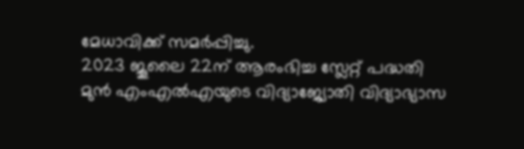മേധാവിക്ക് സമർപ്പിച്ചു.
2023 ജൂലൈ 22ന് ആരംഭിച്ച സ്ലേറ്റ് പദ്ധതി മുൻ എംഎൽഎയുടെ വിദ്യാജ്യോതി വിദ്യാഭ്യാസ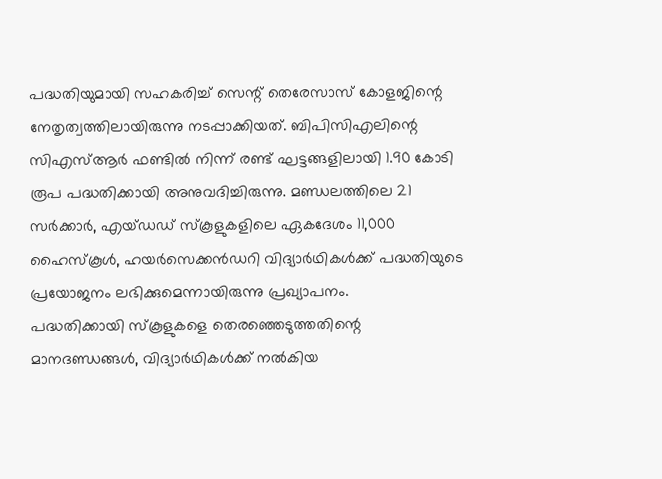പദ്ധതിയുമായി സഹകരിച്ച് സെന്റ് തെരേസാസ് കോളജിന്റെ നേതൃത്വത്തിലായിരുന്നു നടപ്പാക്കിയത്. ബിപിസിഎലിന്റെ സിഎസ്ആർ ഫണ്ടിൽ നിന്ന് രണ്ട് ഘട്ടങ്ങളിലായി 1.90 കോടി രൂപ പദ്ധതിക്കായി അനുവദിച്ചിരുന്നു. മണ്ഡലത്തിലെ 21 സർക്കാർ, എയ്ഡഡ് സ്കൂളുകളിലെ ഏകദേശം 11,000 ഹൈസ്കൂൾ, ഹയർസെക്കൻഡറി വിദ്യാർഥികൾക്ക് പദ്ധതിയുടെ പ്രയോജനം ലഭിക്കുമെന്നായിരുന്നു പ്രഖ്യാപനം.
പദ്ധതിക്കായി സ്കൂളുകളെ തെരഞ്ഞെടുത്തതിന്റെ മാനദണ്ഡങ്ങൾ, വിദ്യാർഥികൾക്ക് നൽകിയ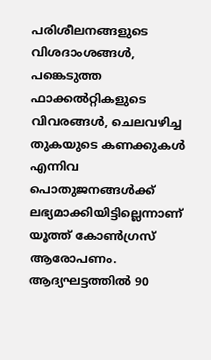പരിശീലനങ്ങളുടെ വിശദാംശങ്ങൾ, പങ്കെടുത്ത ഫാക്കൽറ്റികളുടെ വിവരങ്ങൾ, ചെലവഴിച്ച തുകയുടെ കണക്കുകൾ എന്നിവ പൊതുജനങ്ങൾക്ക് ലഭ്യമാക്കിയിട്ടില്ലെന്നാണ് യൂത്ത് കോൺഗ്രസ് ആരോപണം.
ആദ്യഘട്ടത്തിൽ 90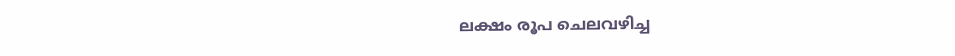ലക്ഷം രൂപ ചെലവഴിച്ച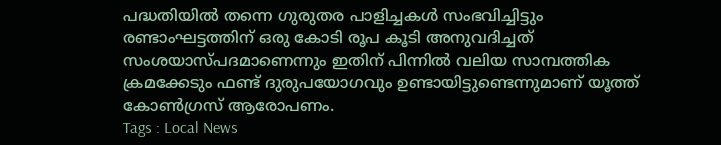പദ്ധതിയിൽ തന്നെ ഗുരുതര പാളിച്ചകൾ സംഭവിച്ചിട്ടും രണ്ടാംഘട്ടത്തിന് ഒരു കോടി രൂപ കൂടി അനുവദിച്ചത് സംശയാസ്പദമാണെന്നും ഇതിന് പിന്നിൽ വലിയ സാമ്പത്തിക ക്രമക്കേടും ഫണ്ട് ദുരുപയോഗവും ഉണ്ടായിട്ടുണ്ടെന്നുമാണ് യൂത്ത് കോൺഗ്രസ് ആരോപണം.
Tags : Local News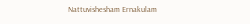Nattuvishesham Ernakulam